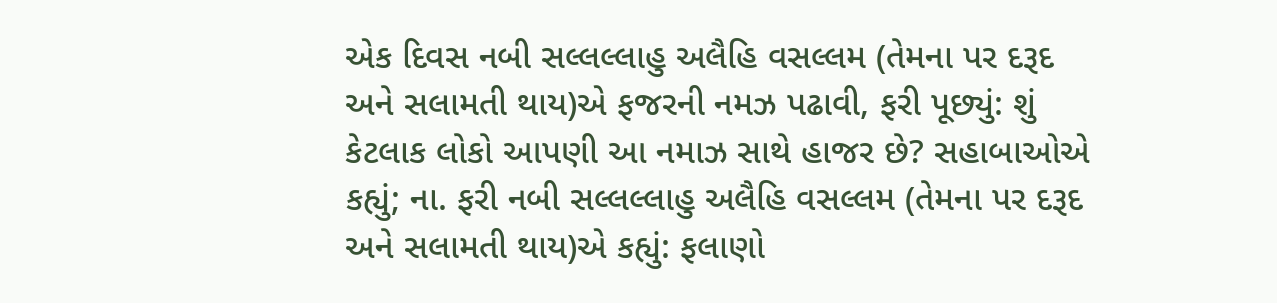એક દિવસ નબી સલ્લલ્લાહુ અલૈહિ વસલ્લમ (તેમના પર દરૂદ અને સલામતી થાય)એ ફજરની નમઝ પઢાવી, ફરી પૂછ્યું: શું કેટલાક લોકો આપણી આ નમાઝ સાથે હાજર છે? સહાબાઓએ કહ્યું; ના. ફરી નબી સલ્લલ્લાહુ અલૈહિ વસલ્લમ (તેમના પર દરૂદ અને સલામતી થાય)એ કહ્યું: ફલાણો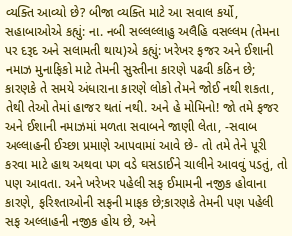વ્યક્તિ આવ્યો છે? બીજા વ્યક્તિ માટે આ સવાલ કર્યો, સહાબાઓએ કહ્યું: ના. નબી સલ્લલ્લાહુ અલૈહિ વસલ્લમ (તેમના પર દરૂદ અને સલામતી થાય)એ કહ્યું: ખરેખર ફજર અને ઈશાની નમાઝ મુનાફિકો માટે તેમની સુસ્તીના કારણે પઢવી કઠિન છે; કારણકે તે સમયે અંધારાના કારણે લોકો તેમને જોઈ નથી શકતા, તેથી તેઓ તેમાં હાજર થતાં નથી. અને હે મોમિનો! જો તમે ફજર અને ઈશાની નમાઝમાં મળતા સવાબને જાણી લેતા, -સવાબ અલ્લાહની ઈચ્છા પ્રમાણે આપવામાં આવે છે- તો તમે તેને પૂરી કરવા માટે હાથ અથવા પગ વડે ઘસડાઈને ચાલીને આવવું પડતું, તો પણ આવતા. અને ખરેખર પહેલી સફ ઈમામની નજીક હોવાના કારણે, ફરિશ્તાઓની સફની માફક છે;કારણકે તેમની પણ પહેલી સફ અલ્લાહની નજીક હોય છે, અને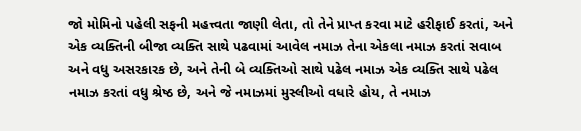જો મોમિનો પહેલી સફની મહત્ત્વતા જાણી લેતા, તો તેને પ્રાપ્ત કરવા માટે હરીફાઈ કરતાં, અને એક વ્યક્તિની બીજા વ્યક્તિ સાથે પઢવામાં આવેલ નમાઝ તેના એકલા નમાઝ કરતાં સવાબ અને વધુ અસરકારક છે, અને તેની બે વ્યક્તિઓ સાથે પઢેલ નમાઝ એક વ્યક્તિ સાથે પઢેલ નમાઝ કરતાં વધુ શ્રેષ્ઠ છે, અને જે નમાઝમાં મુસ્લીઓ વધારે હોય, તે નમાઝ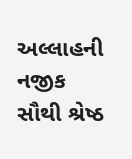અલ્લાહની નજીક સૌથી શ્રેષ્ઠ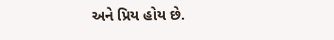અને પ્રિય હોય છે.